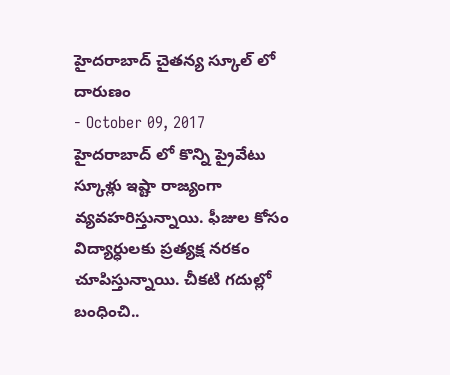హైదరాబాద్ చైతన్య స్కూల్ లో దారుణం
- October 09, 2017
హైదరాబాద్ లో కొన్ని ప్రైవేటు స్కూళ్లు ఇష్టా రాజ్యంగా వ్యవహరిస్తున్నాయి. ఫీజుల కోసం విద్యార్ధులకు ప్రత్యక్ష నరకం చూపిస్తున్నాయి. చీకటి గదుల్లో బంధించి..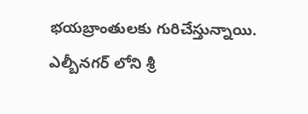భయబ్రాంతులకు గురిచేస్తున్నాయి. ఎల్బీనగర్ లోని శ్రీ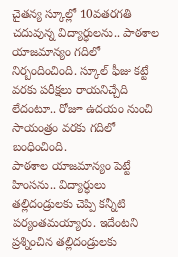చైతన్య స్కూల్లో 10వతరగతి చదువున్న విద్యార్ధులను.. పాఠశాల యాజమాన్యం గదిలో నిర్బందించింది. స్కూల్ ఫీజు కట్టే వరకు పరీక్షలు రాయనిచ్చేది లేదంటూ.. రోజూ ఉదయం నుంచి సాయంత్రం వరకు గదిలో బంధించింది.
పాఠశాల యాజమాన్యం పెట్టే హింసను.. విద్యార్ధులు తల్లిదండ్రులకు చెప్పి కన్నీటి పర్యంతమయ్యారు. ఇదేంటని ప్రశ్నించిన తల్లిదండ్రులకు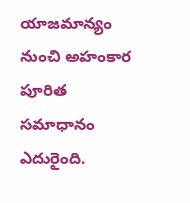యాజమాన్యం నుంచి అహంకార పూరిత సమాధానం ఎదురైంది.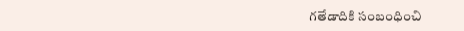గతేడాదికి సంబంధించి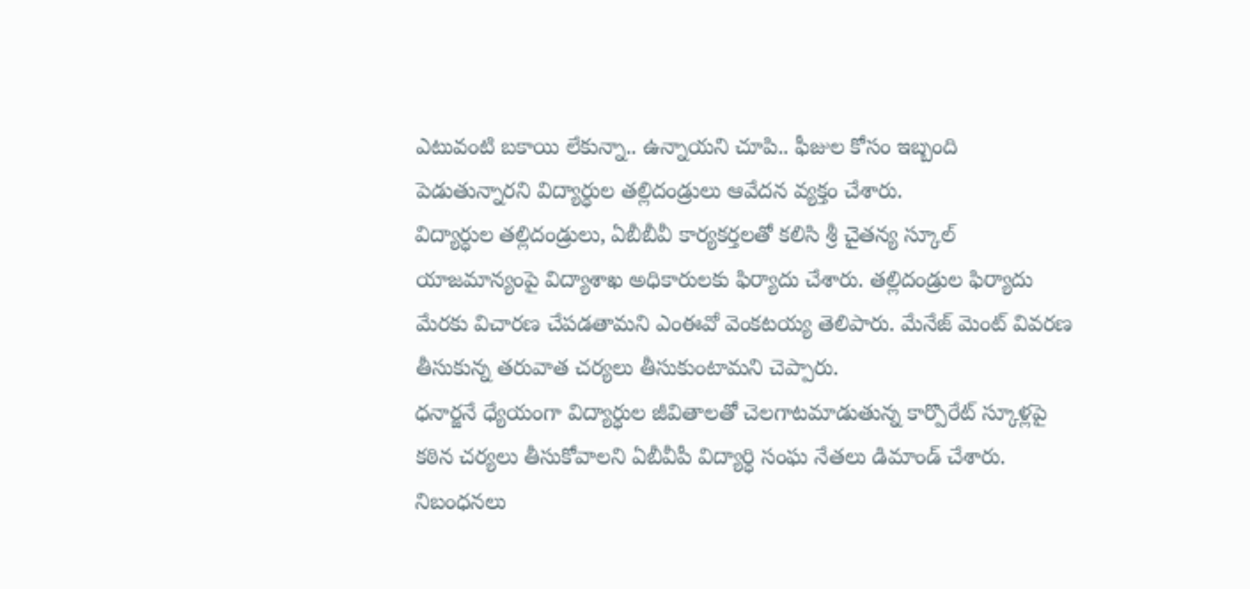ఎటువంటి బకాయి లేకున్నా.. ఉన్నాయని చూపి.. ఫీజుల కోసం ఇబ్బంది పెడుతున్నారని విద్యార్ధుల తల్లిదండ్రులు ఆవేదన వ్యక్తం చేశారు.
విద్యార్ధుల తల్లిదండ్రులు, ఏబీబీవీ కార్యకర్తలతో కలిసి శ్రీ చైతన్య స్కూల్ యాజమాన్యంపై విద్యాశాఖ అధికారులకు ఫిర్యాదు చేశారు. తల్లిదండ్రుల ఫిర్యాదు మేరకు విచారణ చేపడతామని ఎంఈవో వెంకటయ్య తెలిపారు. మేనేజ్ మెంట్ వివరణ తీసుకున్న తరువాత చర్యలు తీసుకుంటామని చెప్పారు.
ధనార్జనే ధ్యేయంగా విద్యార్ధుల జీవితాలతో చెలగాటమాడుతున్న కార్పొరేట్ స్కూళ్లపై కఠిన చర్యలు తీసుకోవాలని ఏబీవీపీ విద్యార్ధి సంఘ నేతలు డిమాండ్ చేశారు. నిబంధనలు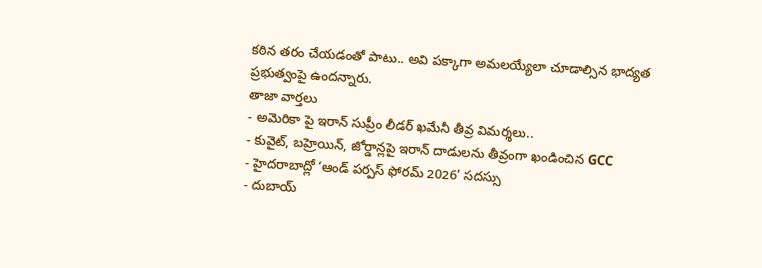కఠిన తరం చేయడంతో పాటు.. అవి పక్కాగా అమలయ్యేలా చూడాల్సిన భాద్యత ప్రభుత్వంపై ఉందన్నారు.
తాజా వార్తలు
- అమెరికా పై ఇరాన్ సుప్రీం లీడర్ ఖమేనీ తీవ్ర విమర్శలు..
- కువైట్, బహ్రెయిన్, జోర్డాన్లపై ఇరాన్ దాడులను తీవ్రంగా ఖండించిన GCC
- హైదరాబాద్లో ‘ఆండ్ పర్పస్ ఫోరమ్ 2026’ సదస్సు
- దుబాయ్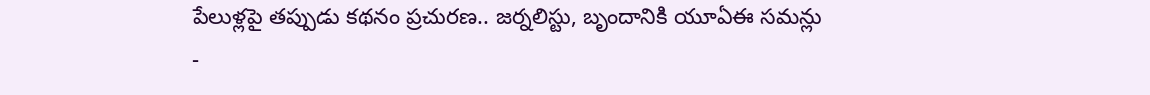పేలుళ్లపై తప్పుడు కథనం ప్రచురణ.. జర్నలిస్టు, బృందానికి యూఏఈ సమన్లు
-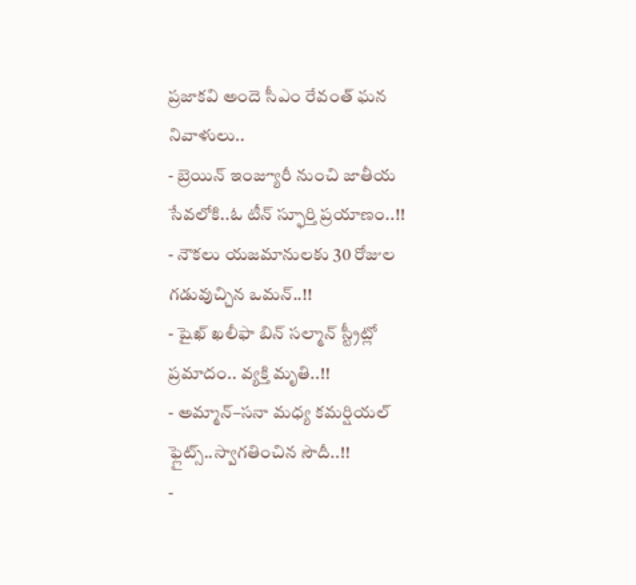ప్రజాకవి అందె సీఎం రేవంత్ ఘన నివాళులు..
- బ్రెయిన్ ఇంజ్యూరీ నుంచి జాతీయ సేవలోకి..ఓ టీన్ స్ఫూర్తి ప్రయాణం..!!
- నౌకలు యజమానులకు 30 రోజుల గడువుచ్చిన ఒమన్..!!
- షైఖ్ ఖలీఫా బిన్ సల్మాన్ స్ట్రీట్లో ప్రమాదం.. వ్యక్తి మృతి..!!
- అమ్మాన్–సనా మధ్య కమర్షియల్ ఫ్లైట్స్..స్వాగతించిన సౌదీ..!!
-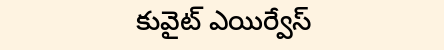కువైట్ ఎయిర్వేస్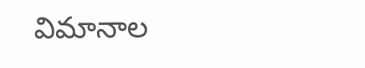విమానాల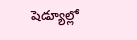షెడ్యూల్లో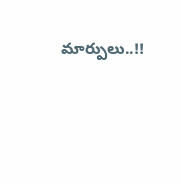మార్పులు..!!